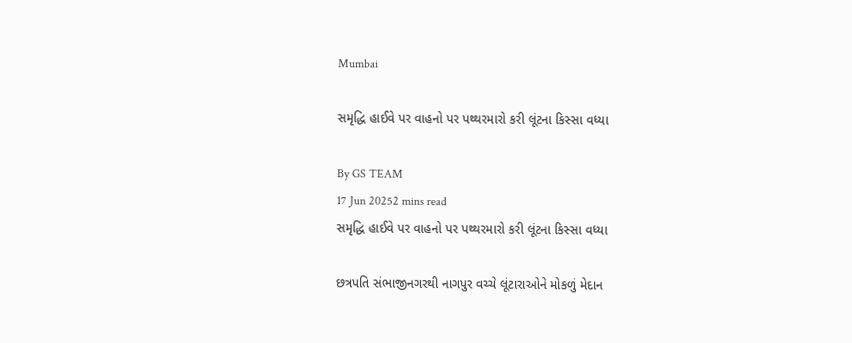Mumbai

સમૃદ્ધિ હાઈવે પર વાહનો પર પથ્થરમારો કરી લૂંટના કિસ્સા વધ્યા

By GS TEAM
17 Jun 20252 mins read
સમૃદ્ધિ હાઈવે પર વાહનો પર પથ્થરમારો કરી લૂંટના કિસ્સા વધ્યા

છત્રપતિ સંભાજીનગરથી નાગપુર વચ્ચે લૂંટારાઓને મોકળું મેદાન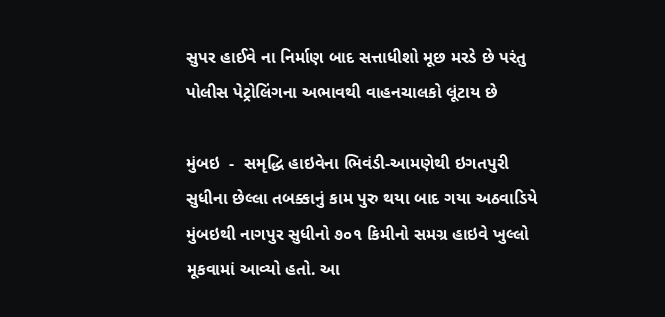સુપર હાઈવે ના નિર્માણ બાદ સત્તાધીશો મૂછ મરડે છે પરંતુ પોલીસ પેટ્રોલિંગના અભાવથી વાહનચાલકો લૂંટાય છે

મુંબઇ  -  સમૃદ્ધિ હાઇવેના ભિવંડી-આમણેથી ઇગતપુરી સુધીના છેલ્લા તબક્કાનું કામ પુરુ થયા બાદ ગયા અઠવાડિયે મુંબઇથી નાગપુર સુધીનો ૭૦૧ કિમીનો સમગ્ર હાઇવે ખુલ્લો  મૂકવામાં આવ્યો હતો. આ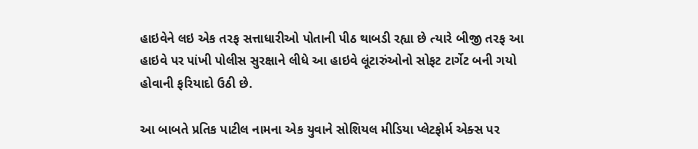હાઇવેને લઇ એક તરફ સત્તાધારીઓ પોતાની પીઠ થાબડી રહ્યા છે ત્યારે બીજી તરફ આ હાઇવે પર પાંખી પોલીસ સુરક્ષાને લીધે આ હાઇવે લૂંટારુંઓનો સોફટ ટાર્ગેટ બની ગયો  હોવાની ફરિયાદો ઉઠી છે.

આ બાબતે પ્રતિક પાટીલ નામના એક યુવાને સોશિયલ મીડિયા પ્લેટફોર્મ એક્સ પર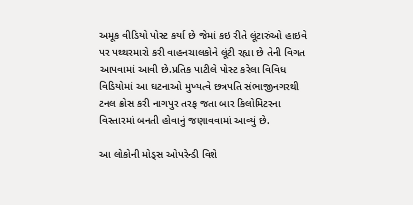અમૂક વીડિયો પોસ્ટ કર્યા છે જેમાં કઇ રીતે લૂંટારુંઓ હાઇવે પર પથ્થરમારો કરી વાહનચાલકોને લૂંટી રહ્યા છે તેની વિગત આપવામાં આવી છે.પ્રતિક પાટીલે પોસ્ટ કરેલા વિવિધ વિડિયોમાં આ ઘટનાઓ મુખ્યત્વે છત્રપતિ સંભાજીનગરથી ટનલ ક્રોસ કરી નાગપુર તરફ જતા બાર કિલોમિટરના વિસ્તારમાં બનતી હોવાનું જણાવવામાં આવ્યું છે.

આ લોકોની મોડ્સ ઓપરેન્ડી વિશે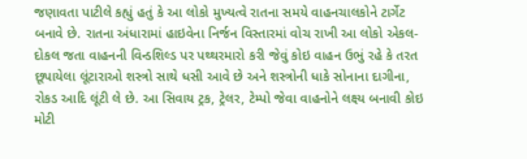જણાવતા પાટીલે કહ્યું હતું કે આ લોકો મુખ્યત્વે રાતના સમયે વાહનચાલકોને ટાર્ગેટ બનાવે છે. રાતના અંધારામાં હાઇવેના નિર્જન વિસ્તારમાં વોચ રાખી આ લોકો એકલ-દોકલ જતા વાહનની વિન્ડશિલ્ડ પર પથ્થરમારો કરી જેવું કોઇ વાહન ઉભું રહે કે તરત છૂપાયેલા લૂંટારાઓ શસ્ત્રો સાથે ધસી આવે છે અને શસ્ત્રોની ધાકે સોનાના દાગીના, રોકડ આદિ લૂંટી લે છે. આ સિવાય ટ્રક, ટ્રેલર, ટેમ્પો જેવા વાહનોને લક્ષ્ય બનાવી કોઇ મોટી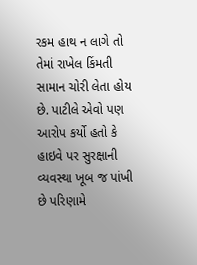રકમ હાથ ન લાગે તો તેમાં રાખેલ કિંમતી સામાન ચોરી લેતા હોય છે. પાટીલે એવો પણ આરોપ કર્યો હતો કે હાઇવે પર સુરક્ષાની વ્યવસ્થા ખૂબ જ પાંખી છે પરિણામે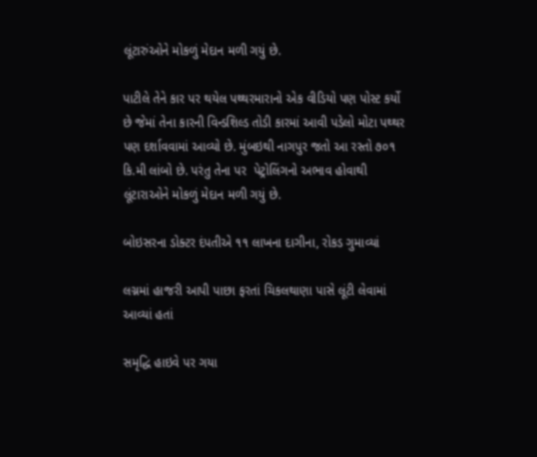લૂંટારુંઓને મોકળું મેદાન મળી ગયું છે.

પાટીલે તેને કાર પર થયેલ પથ્થરમારાનો એક વીડિયો પણ પોસ્ટ કર્યો છે જેમાં તેના કારની વિન્ડશિલ્ડ તોડી કારમાં આવી પડેલો મોટા પથ્થર પણ દર્શાવવામાં આવ્યો છે. મુંબઇથી નાગપુર જતો આ રસ્તો ૭૦૧ કિ.મી લાંબો છે. પરંતુ તેના પર  પેટ્રોલિંગનો અભાવ હોવાથી લૂંટારાઓને મોકળું મેદાન મળી ગયું છે.

બોઇસરના ડોક્ટર દંપતીએ ૧૧ લાખના દાગીના, રોકડ ગુમાવ્યાં

લગ્નમાં હાજરી આપી પાછા ફરતાં ચિકલથાણા પાસે લૂંટી લેવામાં આવ્યાં હતાં

સમૃદ્ધિ હાઇવે પર ગયા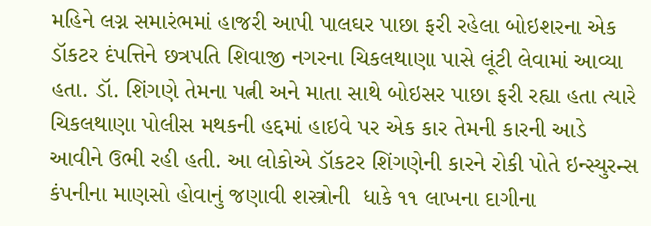મહિને લગ્ન સમારંભમાં હાજરી આપી પાલઘર પાછા ફરી રહેલા બોઇશરના એક ડૉકટર દંપત્તિને છત્રપતિ શિવાજી નગરના ચિકલથાણા પાસે લૂંટી લેવામાં આવ્યા હતા. ડૉ. શિંગણે તેમના પત્ની અને માતા સાથે બોઇસર પાછા ફરી રહ્યા હતા ત્યારે ચિકલથાણા પોલીસ મથકની હદ્દમાં હાઇવે પર એક કાર તેમની કારની આડે આવીને ઉભી રહી હતી. આ લોકોએ ડૉકટર શિંગણેની કારને રોકી પોતે ઇન્સ્યુરન્સ કંપનીના માણસો હોવાનું જણાવી શસ્ત્રોની  ધાકે ૧૧ લાખના દાગીના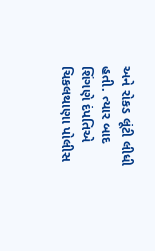અને રોકડ લૂંટી લીધી હતી. ત્યાર બાદ શિંગણે દંપતિએ ચિકલથાણા પોલીસ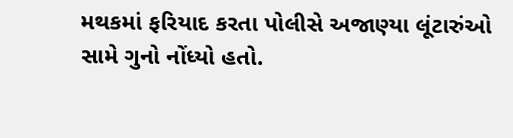મથકમાં ફરિયાદ કરતા પોલીસે અજાણ્યા લૂંટારુંઓ સામે ગુનો નોંધ્યો હતો.